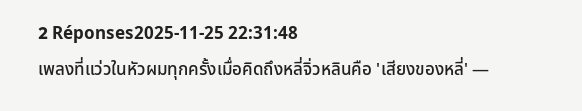2 Réponses2025-11-25 22:31:48
เพลงที่แว่วในหัวผมทุกครั้งเมื่อคิดถึงหลี่จิ่วหลินคือ 'เสียงของหลี่' —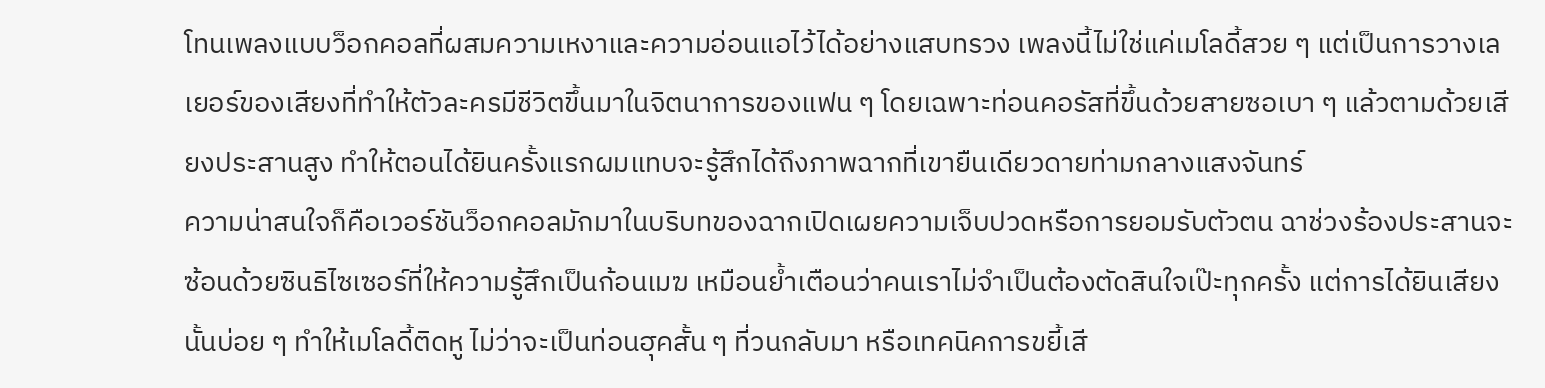โทนเพลงแบบว็อกคอลที่ผสมความเหงาและความอ่อนแอไว้ได้อย่างแสบทรวง เพลงนี้ไม่ใช่แค่เมโลดี้สวย ๆ แต่เป็นการวางเลเยอร์ของเสียงที่ทำให้ตัวละครมีชีวิตขึ้นมาในจิตนาการของแฟน ๆ โดยเฉพาะท่อนคอรัสที่ขึ้นด้วยสายซอเบา ๆ แล้วตามด้วยเสียงประสานสูง ทำให้ตอนได้ยินครั้งแรกผมแทบจะรู้สึกได้ถึงภาพฉากที่เขายืนเดียวดายท่ามกลางแสงจันทร์
ความน่าสนใจก็คือเวอร์ชันว็อกคอลมักมาในบริบทของฉากเปิดเผยความเจ็บปวดหรือการยอมรับตัวตน ฉาช่วงร้องประสานจะซ้อนด้วยซินธิไซเซอร์ที่ให้ความรู้สึกเป็นก้อนเมฆ เหมือนย้ำเตือนว่าคนเราไม่จำเป็นต้องตัดสินใจเป๊ะทุกครั้ง แต่การได้ยินเสียงนั้นบ่อย ๆ ทำให้เมโลดี้ติดหู ไม่ว่าจะเป็นท่อนฮุคสั้น ๆ ที่วนกลับมา หรือเทคนิคการขยี้เสี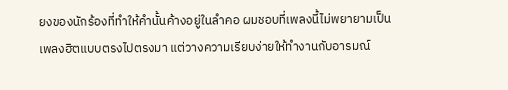ยงของนักร้องที่ทำให้คำนั้นค้างอยู่ในลำคอ ผมชอบที่เพลงนี้ไม่พยายามเป็นเพลงฮิตแบบตรงไปตรงมา แต่วางความเรียบง่ายให้ทำงานกับอารมณ์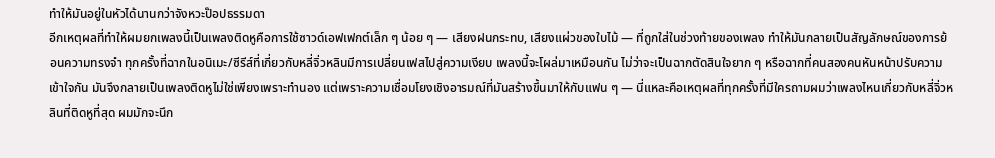ทำให้มันอยู่ในหัวได้นานกว่าจังหวะป๊อปธรรมดา
อีกเหตุผลที่ทำให้ผมยกเพลงนี้เป็นเพลงติดหูคือการใช้ซาวด์เอฟเฟกต์เล็ก ๆ น้อย ๆ — เสียงฝนกระทบ, เสียงแผ่วของใบไม้ — ที่ถูกใส่ในช่วงท้ายของเพลง ทำให้มันกลายเป็นสัญลักษณ์ของการย้อนความทรงจำ ทุกครั้งที่ฉากในอนิเมะ/ซีรีส์ที่เกี่ยวกับหลี่จิ่วหลินมีการเปลี่ยนเฟสไปสู่ความเงียบ เพลงนี้จะโผล่มาเหมือนกัน ไม่ว่าจะเป็นฉากตัดสินใจยาก ๆ หรือฉากที่คนสองคนหันหน้าปรับความเข้าใจกัน มันจึงกลายเป็นเพลงติดหูไม่ใช่เพียงเพราะทำนอง แต่เพราะความเชื่อมโยงเชิงอารมณ์ที่มันสร้างขึ้นมาให้กับแฟน ๆ — นี่แหละคือเหตุผลที่ทุกครั้งที่มีใครถามผมว่าเพลงไหนเกี่ยวกับหลี่จิ่วหลินที่ติดหูที่สุด ผมมักจะนึก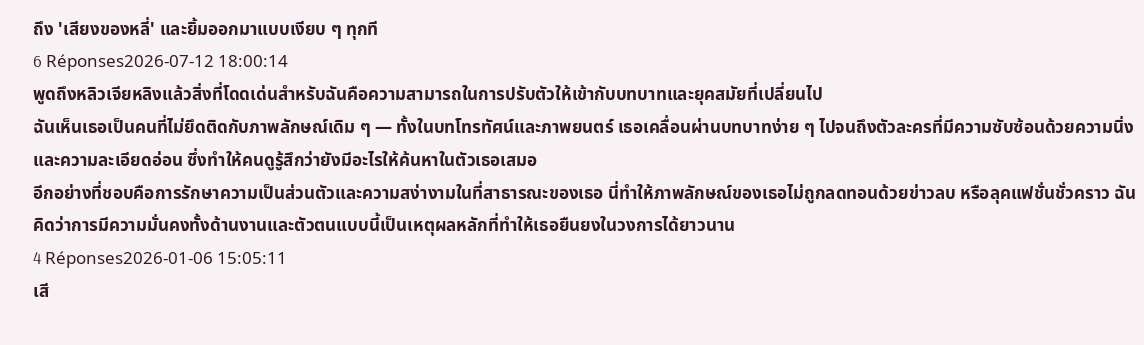ถึง 'เสียงของหลี่' และยิ้มออกมาแบบเงียบ ๆ ทุกที
6 Réponses2026-07-12 18:00:14
พูดถึงหลิวเจียหลิงแล้วสิ่งที่โดดเด่นสำหรับฉันคือความสามารถในการปรับตัวให้เข้ากับบทบาทและยุคสมัยที่เปลี่ยนไป
ฉันเห็นเธอเป็นคนที่ไม่ยึดติดกับภาพลักษณ์เดิม ๆ — ทั้งในบทโทรทัศน์และภาพยนตร์ เธอเคลื่อนผ่านบทบาทง่าย ๆ ไปจนถึงตัวละครที่มีความซับซ้อนด้วยความนิ่งและความละเอียดอ่อน ซึ่งทำให้คนดูรู้สึกว่ายังมีอะไรให้ค้นหาในตัวเธอเสมอ
อีกอย่างที่ชอบคือการรักษาความเป็นส่วนตัวและความสง่างามในที่สาธารณะของเธอ นี่ทำให้ภาพลักษณ์ของเธอไม่ถูกลดทอนด้วยข่าวลบ หรือลุคแฟชั่นชั่วคราว ฉันคิดว่าการมีความมั่นคงทั้งด้านงานและตัวตนแบบนี้เป็นเหตุผลหลักที่ทำให้เธอยืนยงในวงการได้ยาวนาน
4 Réponses2026-01-06 15:05:11
เสี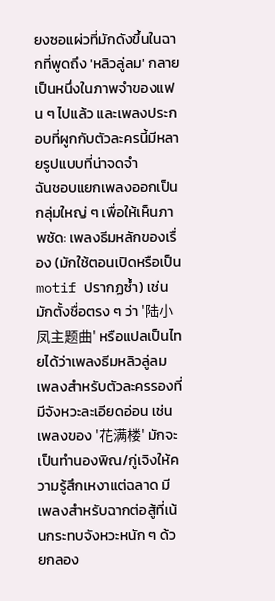ยงซอแผ่วที่มักดังขึ้นในฉากที่พูดถึง 'หลิวลู่ลม' กลายเป็นหนึ่งในภาพจำของแฟน ๆ ไปแล้ว และเพลงประกอบที่ผูกกับตัวละครนี้มีหลายรูปแบบที่น่าจดจำ
ฉันชอบแยกเพลงออกเป็นกลุ่มใหญ่ ๆ เพื่อให้เห็นภาพชัด: เพลงธีมหลักของเรื่อง (มักใช้ตอนเปิดหรือเป็น motif ปรากฏซ้ำ) เช่นมักตั้งชื่อตรง ๆ ว่า '陆小凤主题曲' หรือแปลเป็นไทยได้ว่าเพลงธีมหลิวลู่ลม เพลงสำหรับตัวละครรองที่มีจังหวะละเอียดอ่อน เช่นเพลงของ '花满楼' มักจะเป็นทำนองพิณ/กู่เจิงให้ความรู้สึกเหงาแต่ฉลาด มีเพลงสำหรับฉากต่อสู้ที่เน้นกระทบจังหวะหนัก ๆ ด้วยกลอง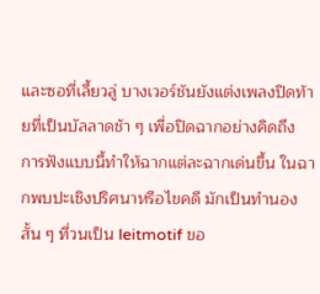และซอที่เลี้ยวลู่ บางเวอร์ชันยังแต่งเพลงปิดท้ายที่เป็นบัลลาดช้า ๆ เพื่อปิดฉากอย่างคิดถึง
การฟังแบบนี้ทำให้ฉากแต่ละฉากเด่นขึ้น ในฉากพบปะเชิงปริศนาหรือไขคดี มักเป็นทำนองสั้น ๆ ที่วนเป็น leitmotif ขอ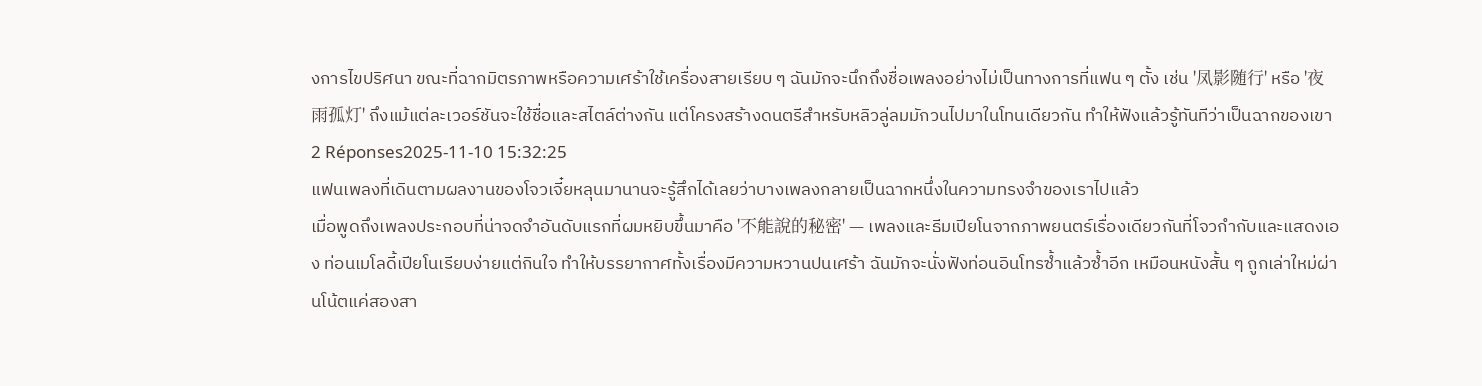งการไขปริศนา ขณะที่ฉากมิตรภาพหรือความเศร้าใช้เครื่องสายเรียบ ๆ ฉันมักจะนึกถึงชื่อเพลงอย่างไม่เป็นทางการที่แฟน ๆ ตั้ง เช่น '凤影随行' หรือ '夜雨孤灯' ถึงแม้แต่ละเวอร์ชันจะใช้ชื่อและสไตล์ต่างกัน แต่โครงสร้างดนตรีสำหรับหลิวลู่ลมมักวนไปมาในโทนเดียวกัน ทำให้ฟังแล้วรู้ทันทีว่าเป็นฉากของเขา
2 Réponses2025-11-10 15:32:25
แฟนเพลงที่เดินตามผลงานของโจวเจี๋ยหลุนมานานจะรู้สึกได้เลยว่าบางเพลงกลายเป็นฉากหนึ่งในความทรงจำของเราไปแล้ว
เมื่อพูดถึงเพลงประกอบที่น่าจดจำอันดับแรกที่ผมหยิบขึ้นมาคือ '不能說的秘密' — เพลงและธีมเปียโนจากภาพยนตร์เรื่องเดียวกันที่โจวกำกับและแสดงเอง ท่อนเมโลดี้เปียโนเรียบง่ายแต่กินใจ ทำให้บรรยากาศทั้งเรื่องมีความหวานปนเศร้า ฉันมักจะนั่งฟังท่อนอินโทรซ้ำแล้วซ้ำอีก เหมือนหนังสั้น ๆ ถูกเล่าใหม่ผ่านโน้ตแค่สองสา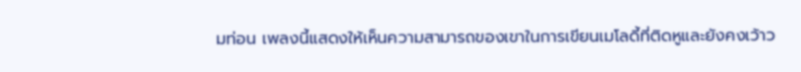มท่อน เพลงนี้แสดงให้เห็นความสามารถของเขาในการเขียนเมโลดี้ที่ติดหูและยังคงเว้าว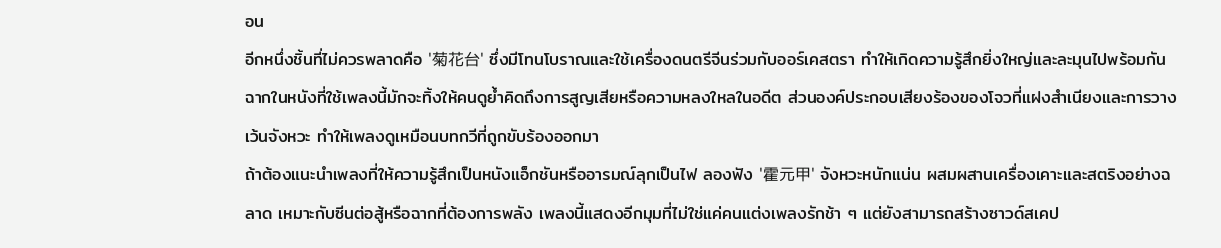อน
อีกหนึ่งชิ้นที่ไม่ควรพลาดคือ '菊花台' ซึ่งมีโทนโบราณและใช้เครื่องดนตรีจีนร่วมกับออร์เคสตรา ทำให้เกิดความรู้สึกยิ่งใหญ่และละมุนไปพร้อมกัน ฉากในหนังที่ใช้เพลงนี้มักจะทิ้งให้คนดูย้ำคิดถึงการสูญเสียหรือความหลงใหลในอดีต ส่วนองค์ประกอบเสียงร้องของโจวที่แฝงสำเนียงและการวางเว้นจังหวะ ทำให้เพลงดูเหมือนบทกวีที่ถูกขับร้องออกมา
ถ้าต้องแนะนำเพลงที่ให้ความรู้สึกเป็นหนังแอ็กชันหรืออารมณ์ลุกเป็นไฟ ลองฟัง '霍元甲' จังหวะหนักแน่น ผสมผสานเครื่องเคาะและสตริงอย่างฉลาด เหมาะกับซีนต่อสู้หรือฉากที่ต้องการพลัง เพลงนี้แสดงอีกมุมที่ไม่ใช่แค่คนแต่งเพลงรักช้า ๆ แต่ยังสามารถสร้างซาวด์สเคป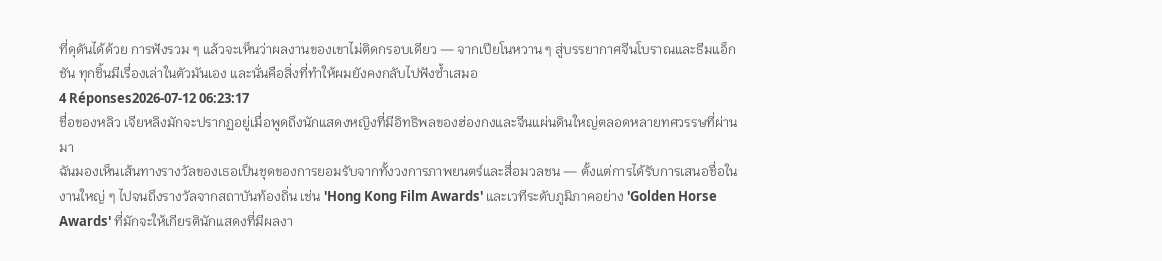ที่ดุดันได้ด้วย การฟังรวม ๆ แล้วจะเห็นว่าผลงานของเขาไม่ติดกรอบเดียว — จากเปียโนหวาน ๆ สู่บรรยากาศจีนโบราณและธีมแอ็กชัน ทุกชิ้นมีเรื่องเล่าในตัวมันเอง และนั่นคือสิ่งที่ทำให้ผมยังคงกลับไปฟังซ้ำเสมอ
4 Réponses2026-07-12 06:23:17
ชื่อของหลิว เจียหลิงมักจะปรากฏอยู่เมื่อพูดถึงนักแสดงหญิงที่มีอิทธิพลของฮ่องกงและจีนแผ่นดินใหญ่ตลอดหลายทศวรรษที่ผ่านมา
ฉันมองเห็นเส้นทางรางวัลของเธอเป็นชุดของการยอมรับจากทั้งวงการภาพยนตร์และสื่อมวลชน — ตั้งแต่การได้รับการเสนอชื่อในงานใหญ่ ๆ ไปจนถึงรางวัลจากสถาบันท้องถิ่น เช่น 'Hong Kong Film Awards' และเวทีระดับภูมิภาคอย่าง 'Golden Horse Awards' ที่มักจะให้เกียรตินักแสดงที่มีผลงา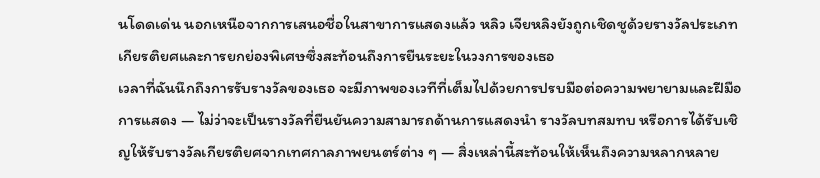นโดดเด่น นอกเหนือจากการเสนอชื่อในสาขาการแสดงแล้ว หลิว เจียหลิงยังถูกเชิดชูด้วยรางวัลประเภทเกียรติยศและการยกย่องพิเศษซึ่งสะท้อนถึงการยืนระยะในวงการของเธอ
เวลาที่ฉันนึกถึงการรับรางวัลของเธอ จะมีภาพของเวทีที่เต็มไปด้วยการปรบมือต่อความพยายามและฝีมือการแสดง — ไม่ว่าจะเป็นรางวัลที่ยืนยันความสามารถด้านการแสดงนำ รางวัลบทสมทบ หรือการได้รับเชิญให้รับรางวัลเกียรติยศจากเทศกาลภาพยนตร์ต่าง ๆ — สิ่งเหล่านี้สะท้อนให้เห็นถึงความหลากหลาย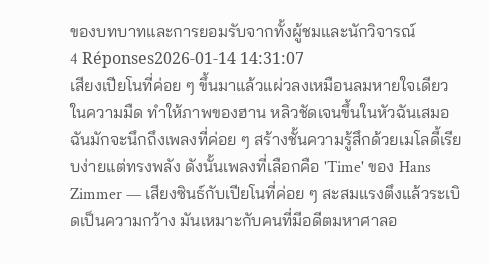ของบทบาทและการยอมรับจากทั้งผู้ชมและนักวิจารณ์
4 Réponses2026-01-14 14:31:07
เสียงเปียโนที่ค่อย ๆ ขึ้นมาแล้วแผ่วลงเหมือนลมหายใจเดียวในความมืด ทำให้ภาพของฮาน หลิวชัดเจนขึ้นในหัวฉันเสมอ
ฉันมักจะนึกถึงเพลงที่ค่อย ๆ สร้างชั้นความรู้สึกด้วยเมโลดี้เรียบง่ายแต่ทรงพลัง ดังนั้นเพลงที่เลือกคือ 'Time' ของ Hans Zimmer — เสียงซินธ์กับเปียโนที่ค่อย ๆ สะสมแรงตึงแล้วระเบิดเป็นความกว้าง มันเหมาะกับคนที่มีอดีตมหาศาลอ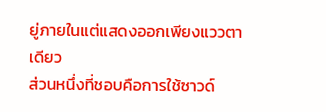ยู่ภายในแต่แสดงออกเพียงแววตาเดียว
ส่วนหนึ่งที่ชอบคือการใช้ซาวด์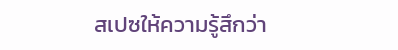สเปซให้ความรู้สึกว่า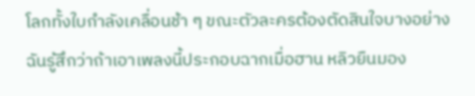โลกทั้งใบกำลังเคลื่อนช้า ๆ ขณะตัวละครต้องตัดสินใจบางอย่าง ฉันรู้สึกว่าถ้าเอาเพลงนี้ประกอบฉากเมื่อฮาน หลิวยืนมอง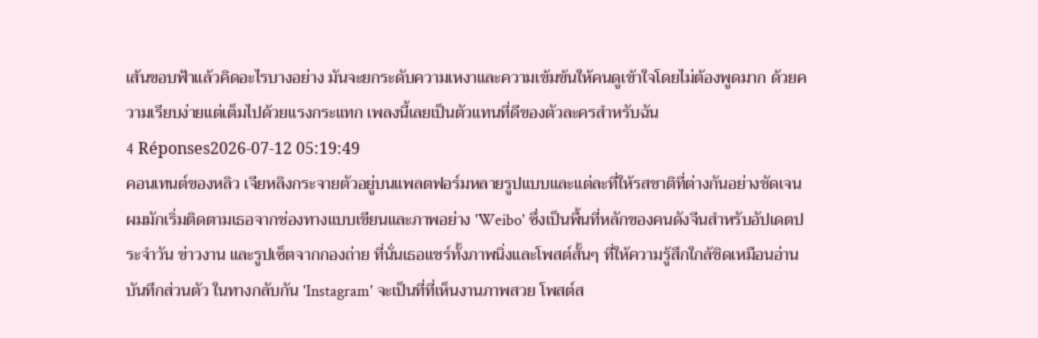เส้นขอบฟ้าแล้วคิดอะไรบางอย่าง มันจะยกระดับความเหงาและความเข้มข้นให้คนดูเข้าใจโดยไม่ต้องพูดมาก ด้วยความเรียบง่ายแต่เต็มไปด้วยแรงกระแทก เพลงนี้เลยเป็นตัวแทนที่ดีของตัวละครสำหรับฉัน
4 Réponses2026-07-12 05:19:49
คอนเทนต์ของหลิว เจียหลิงกระจายตัวอยู่บนแพลตฟอร์มหลายรูปแบบและแต่ละที่ให้รสชาติที่ต่างกันอย่างชัดเจน
ผมมักเริ่มติดตามเธอจากช่องทางแบบเขียนและภาพอย่าง 'Weibo' ซึ่งเป็นพื้นที่หลักของคนดังจีนสำหรับอัปเดตประจำวัน ข่าวงาน และรูปเซ็ตจากกองถ่าย ที่นั่นเธอแชร์ทั้งภาพนิ่งและโพสต์สั้นๆ ที่ให้ความรู้สึกใกล้ชิดเหมือนอ่านบันทึกส่วนตัว ในทางกลับกัน 'Instagram' จะเป็นที่ที่เห็นงานภาพสวย โพสต์ส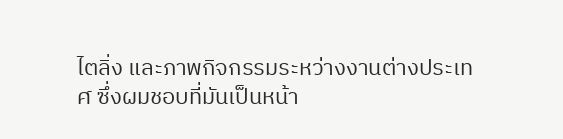ไตลิ่ง และภาพกิจกรรมระหว่างงานต่างประเทศ ซึ่งผมชอบที่มันเป็นหน้า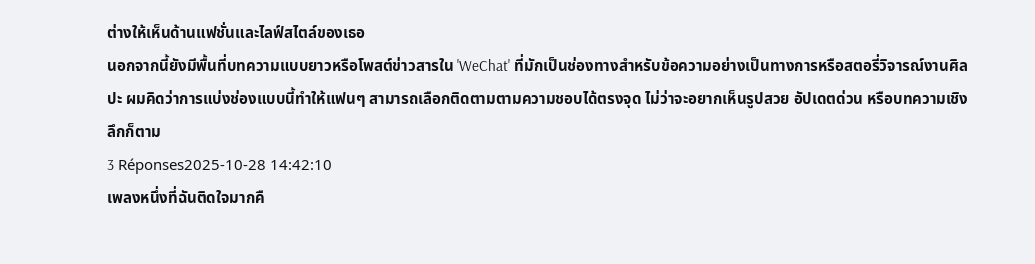ต่างให้เห็นด้านแฟชั่นและไลฟ์สไตล์ของเธอ
นอกจากนี้ยังมีพื้นที่บทความแบบยาวหรือโพสต์ข่าวสารใน 'WeChat' ที่มักเป็นช่องทางสำหรับข้อความอย่างเป็นทางการหรือสตอรี่วิจารณ์งานศิลปะ ผมคิดว่าการแบ่งช่องแบบนี้ทำให้แฟนๆ สามารถเลือกติดตามตามความชอบได้ตรงจุด ไม่ว่าจะอยากเห็นรูปสวย อัปเดตด่วน หรือบทความเชิงลึกก็ตาม
3 Réponses2025-10-28 14:42:10
เพลงหนึ่งที่ฉันติดใจมากคื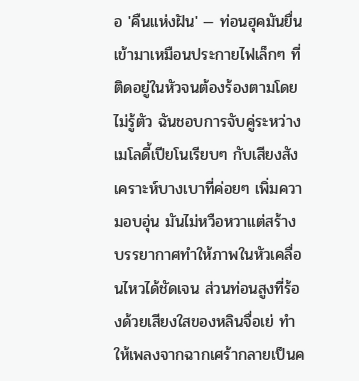อ 'คืนแห่งฝัน' — ท่อนฮุคมันยื่นเข้ามาเหมือนประกายไฟเล็กๆ ที่ติดอยู่ในหัวจนต้องร้องตามโดยไม่รู้ตัว ฉันชอบการจับคู่ระหว่างเมโลดี้เปียโนเรียบๆ กับเสียงสังเคราะห์บางเบาที่ค่อยๆ เพิ่มความอบอุ่น มันไม่หวือหวาแต่สร้างบรรยากาศทำให้ภาพในหัวเคลื่อนไหวได้ชัดเจน ส่วนท่อนสูงที่ร้องด้วยเสียงใสของหลินจื่อเย่ ทำให้เพลงจากฉากเศร้ากลายเป็นค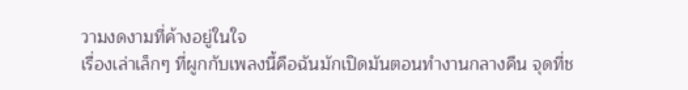วามงดงามที่ค้างอยู่ในใจ
เรื่องเล่าเล็กๆ ที่ผูกกับเพลงนี้คือฉันมักเปิดมันตอนทำงานกลางคืน จุดที่ช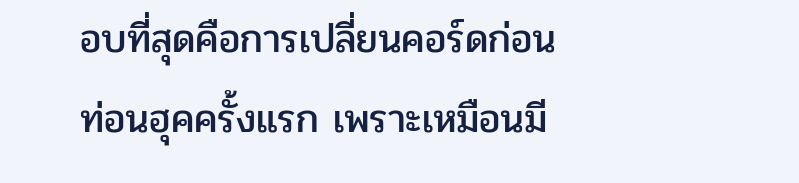อบที่สุดคือการเปลี่ยนคอร์ดก่อนท่อนฮุคครั้งแรก เพราะเหมือนมี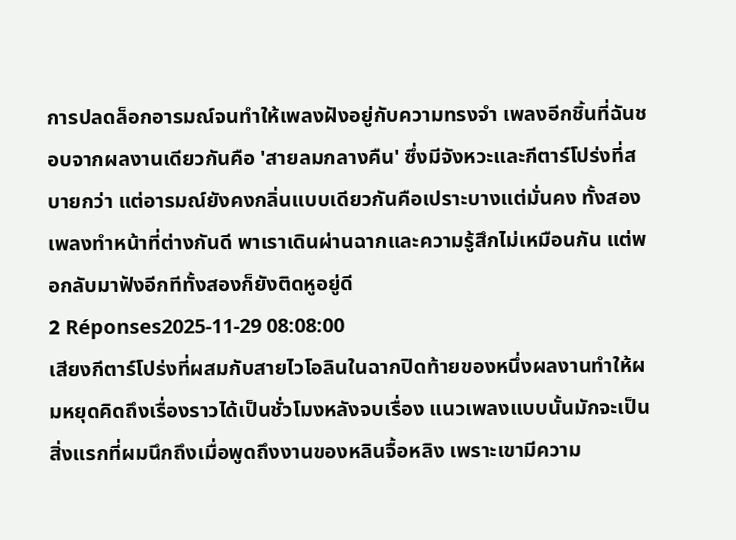การปลดล็อกอารมณ์จนทำให้เพลงฝังอยู่กับความทรงจำ เพลงอีกชิ้นที่ฉันชอบจากผลงานเดียวกันคือ 'สายลมกลางคืน' ซึ่งมีจังหวะและกีตาร์โปร่งที่สบายกว่า แต่อารมณ์ยังคงกลิ่นแบบเดียวกันคือเปราะบางแต่มั่นคง ทั้งสองเพลงทำหน้าที่ต่างกันดี พาเราเดินผ่านฉากและความรู้สึกไม่เหมือนกัน แต่พอกลับมาฟังอีกทีทั้งสองก็ยังติดหูอยู่ดี
2 Réponses2025-11-29 08:08:00
เสียงกีตาร์โปร่งที่ผสมกับสายไวโอลินในฉากปิดท้ายของหนึ่งผลงานทำให้ผมหยุดคิดถึงเรื่องราวได้เป็นชั่วโมงหลังจบเรื่อง แนวเพลงแบบนั้นมักจะเป็นสิ่งแรกที่ผมนึกถึงเมื่อพูดถึงงานของหลินจื้อหลิง เพราะเขามีความ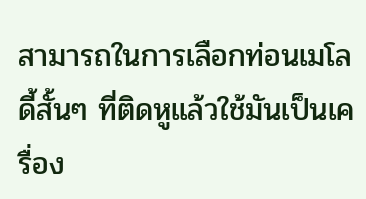สามารถในการเลือกท่อนเมโลดี้สั้นๆ ที่ติดหูแล้วใช้มันเป็นเครื่อง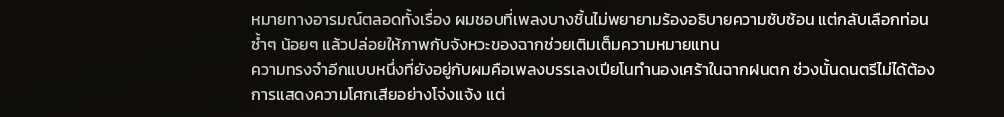หมายทางอารมณ์ตลอดทั้งเรื่อง ผมชอบที่เพลงบางชิ้นไม่พยายามร้องอธิบายความซับซ้อน แต่กลับเลือกท่อนซ้ำๆ น้อยๆ แล้วปล่อยให้ภาพกับจังหวะของฉากช่วยเติมเต็มความหมายแทน
ความทรงจำอีกแบบหนึ่งที่ยังอยู่กับผมคือเพลงบรรเลงเปียโนทำนองเศร้าในฉากฝนตก ช่วงนั้นดนตรีไม่ได้ต้องการแสดงความโศกเสียอย่างโจ่งแจ้ง แต่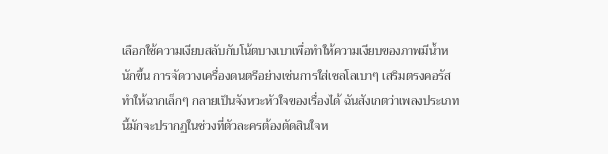เลือกใช้ความเงียบสลับกับโน้ตบางเบาเพื่อทำให้ความเงียบของภาพมีน้ำหนักขึ้น การจัดวางเครื่องดนตรีอย่างเช่นการใส่เชลโลเบาๆ เสริมตรงคอรัส ทำให้ฉากเล็กๆ กลายเป็นจังหวะหัวใจของเรื่องได้ ฉันสังเกตว่าเพลงประเภทนี้มักจะปรากฏในช่วงที่ตัวละครต้องตัดสินใจห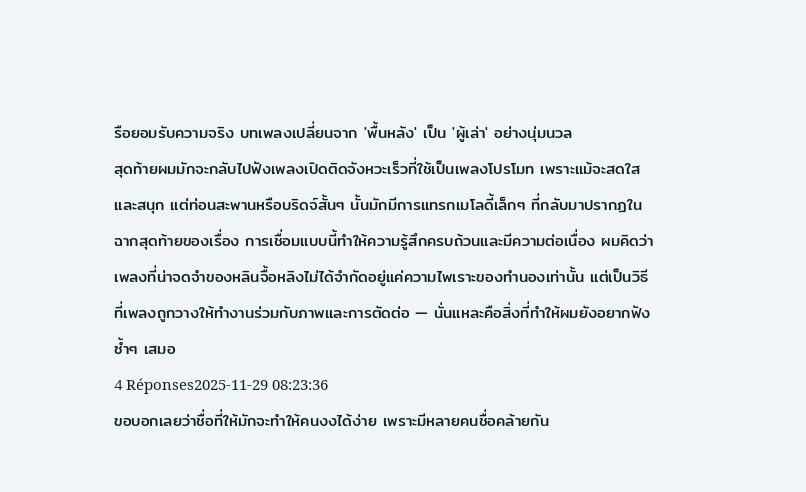รือยอมรับความจริง บทเพลงเปลี่ยนจาก 'พื้นหลัง' เป็น 'ผู้เล่า' อย่างนุ่มนวล
สุดท้ายผมมักจะกลับไปฟังเพลงเปิดติดจังหวะเร็วที่ใช้เป็นเพลงโปรโมท เพราะแม้จะสดใสและสนุก แต่ท่อนสะพานหรือบริดจ์สั้นๆ นั้นมักมีการแทรกเมโลดี้เล็กๆ ที่กลับมาปรากฏในฉากสุดท้ายของเรื่อง การเชื่อมแบบนี้ทำให้ความรู้สึกครบถ้วนและมีความต่อเนื่อง ผมคิดว่าเพลงที่น่าจดจำของหลินจื้อหลิงไม่ได้จำกัดอยู่แค่ความไพเราะของทำนองเท่านั้น แต่เป็นวิธีที่เพลงถูกวางให้ทำงานร่วมกับภาพและการตัดต่อ — นั่นแหละคือสิ่งที่ทำให้ผมยังอยากฟังซ้ำๆ เสมอ
4 Réponses2025-11-29 08:23:36
ขอบอกเลยว่าชื่อที่ให้มักจะทำให้คนงงได้ง่าย เพราะมีหลายคนชื่อคล้ายกัน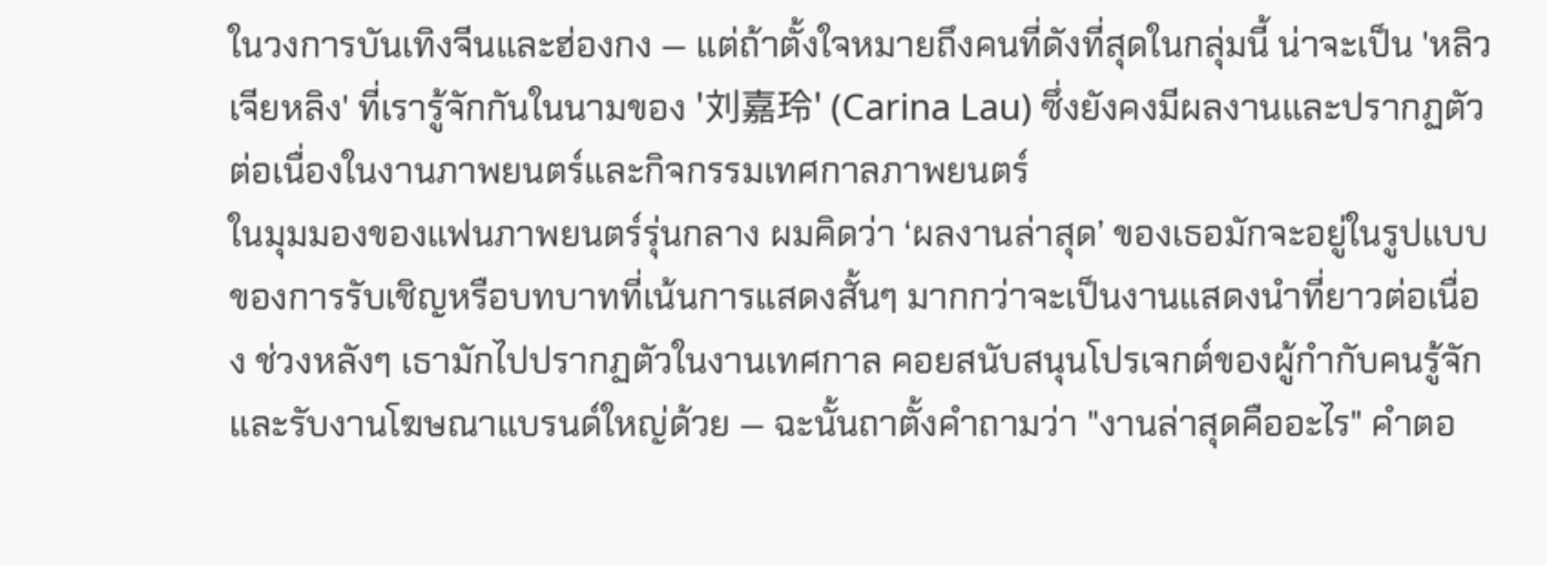ในวงการบันเทิงจีนและฮ่องกง — แต่ถ้าตั้งใจหมายถึงคนที่ดังที่สุดในกลุ่มนี้ น่าจะเป็น 'หลิว เจียหลิง' ที่เรารู้จักกันในนามของ '刘嘉玲' (Carina Lau) ซึ่งยังคงมีผลงานและปรากฏตัวต่อเนื่องในงานภาพยนตร์และกิจกรรมเทศกาลภาพยนตร์
ในมุมมองของแฟนภาพยนตร์รุ่นกลาง ผมคิดว่า ‘ผลงานล่าสุด’ ของเธอมักจะอยู่ในรูปแบบของการรับเชิญหรือบทบาทที่เน้นการแสดงสั้นๆ มากกว่าจะเป็นงานแสดงนำที่ยาวต่อเนื่อง ช่วงหลังๆ เธามักไปปรากฏตัวในงานเทศกาล คอยสนับสนุนโปรเจกต์ของผู้กำกับคนรู้จัก และรับงานโฆษณาแบรนด์ใหญ่ด้วย — ฉะนั้นถาตั้งคำถามว่า "งานล่าสุดคืออะไร" คำตอ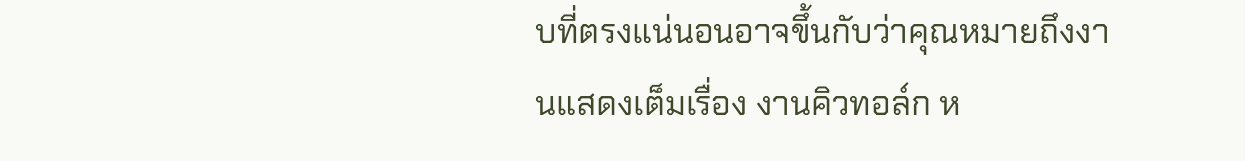บที่ตรงแน่นอนอาจขึ้นกับว่าคุณหมายถึงงานแสดงเต็มเรื่อง งานคิวทอล์ก ห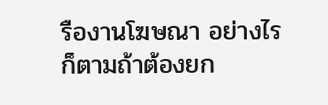รืองานโฆษณา อย่างไรก็ตามถ้าต้องยก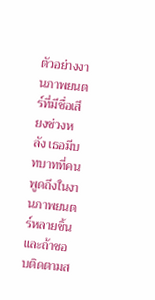ตัวอย่างงานภาพยนตร์ที่มีชื่อเสียงช่วงหลัง เธอมีบทบาทที่คนพูดถึงในงานภาพยนตร์หลายชิ้น และถ้าชอบติดตามส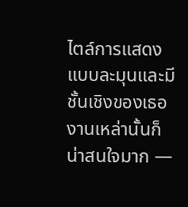ไตล์การแสดงแบบละมุนและมีชั้นเชิงของเธอ งานเหล่านั้นก็น่าสนใจมาก —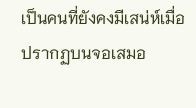เป็นคนที่ยังคงมีเสน่ห์เมื่อปรากฏบนจอเสมอ